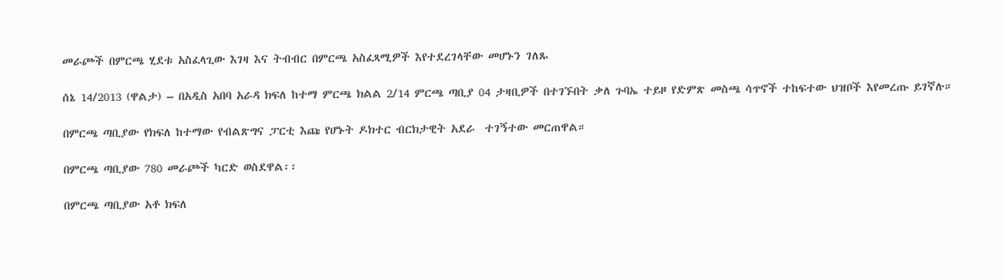መራጮች በምርጫ ሂደቱ አስፈላጊው እገዛ እና ትብብር በምርጫ አስፈጻሚዎች እየተደረገላቸው መሆኑን ገለጹ

ሰኔ 14/2013 (ዋልታ) – በአዲስ አበባ አራዳ ክፍለ ከተማ ምርጫ ክልል 2/14 ምርጫ ጣቢያ 04 ታዛቢዎች በተገኙበት ቃለ ጉባኤ ተይዞ የድምጽ መስጫ ሳጥኖች ተከፍተው ህዝቦች እየመረጡ ይገኛሉ።

በምርጫ ጣቢያው የክፍለ ከተማው የብልጽግና ፓርቲ እጩ የሆኑት ዶክተር ብርክታዊት አደራ  ተገኝተው መርጠዋል።

በምርጫ ጣቢያው 780 መራጮች ካርድ ወስደዋል፡፡

በምርጫ ጣቢያው አቶ ክፍለ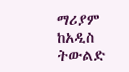ማሪያም ከአዲስ ትውልድ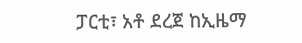ፓርቲ፣ አቶ ደረጀ ከኢዜማ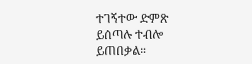ተገኝተው ድምጽ ይሰጣሉ ተብሎ ይጠበቃል።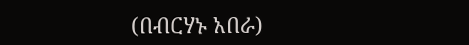(በብርሃኑ አበራ)